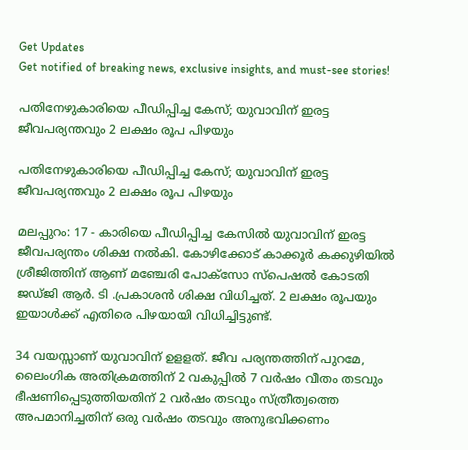Get Updates
Get notified of breaking news, exclusive insights, and must-see stories!

പതിനേഴുകാരിയെ പീഡിപ്പിച്ച കേസ്; യുവാവിന് ഇരട്ട ജീവപര്യന്തവും 2 ലക്ഷം രൂപ പിഴയും

പതിനേഴുകാരിയെ പീഡിപ്പിച്ച കേസ്; യുവാവിന് ഇരട്ട ജീവപര്യന്തവും 2 ലക്ഷം രൂപ പിഴയും

മലപ്പുറം: 17 - കാരിയെ പീഡിപ്പിച്ച കേസിൽ യുവാവിന് ഇരട്ട ജീവപര്യന്തം ശിക്ഷ നൽകി. കോഴിക്കോട് കാക്കൂർ കക്കുഴിയിൽ ശ്രീജിത്തിന് ആണ് മഞ്ചേരി പോക്സോ സ്പെഷൽ കോടതി ജഡ്ജി ആർ. ടി .പ്രകാശൻ ശിക്ഷ വിധിച്ചത്. 2 ലക്ഷം രൂപയും ഇയാൾക്ക് എതിരെ പിഴയായി വിധിച്ചിട്ടുണ്ട്.

34 വയസ്സാണ് യുവാവിന് ഉളളത്. ജീവ പര്യന്തത്തിന് പുറമേ, ലൈംഗിക അതിക്രമത്തിന് 2 വകുപ്പിൽ 7 വർഷം വീതം തടവും ഭീഷണിപ്പെടുത്തിയതിന് 2 വർഷം തടവും സ്ത്രീത്വത്തെ അപമാനിച്ചതിന് ഒരു വർഷം തടവും അനുഭവിക്കണം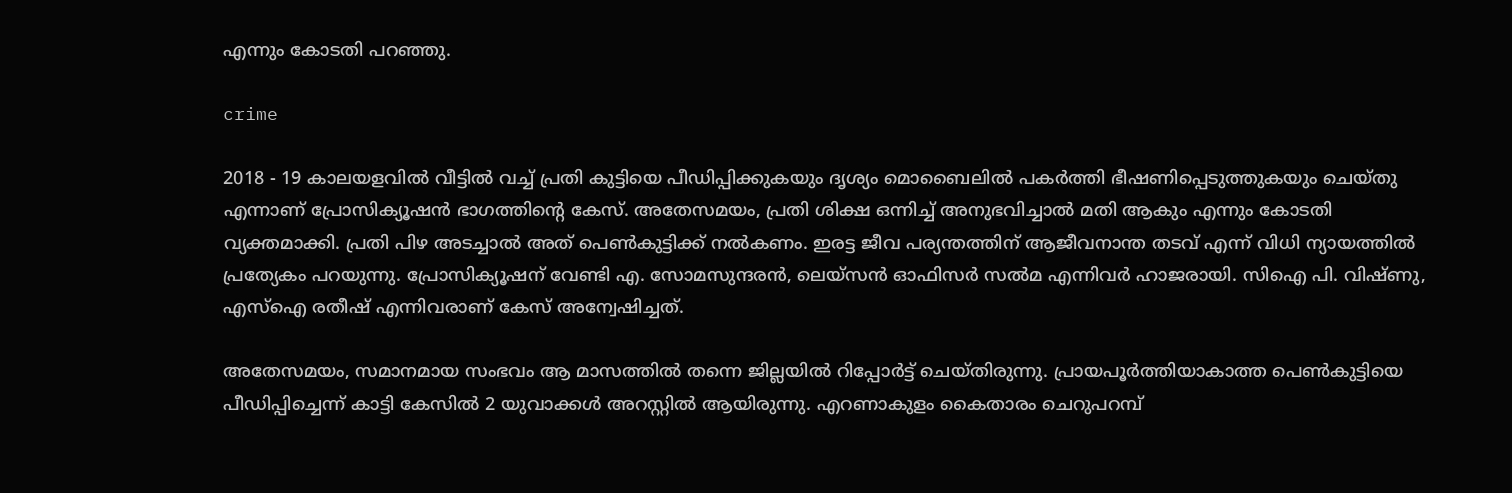എന്നും കോടതി പറഞ്ഞു.

crime

2018 - 19 കാലയളവിൽ വീട്ടിൽ വച്ച് പ്രതി കുട്ടിയെ പീഡിപ്പിക്കുകയും ദൃശ്യം മൊബൈലിൽ പകർത്തി ഭീഷണിപ്പെടുത്തുകയും ചെയ്തു എന്നാണ് പ്രോസിക്യൂഷൻ ഭാഗത്തിന്റെ കേസ്. അതേസമയം, പ്രതി ശിക്ഷ ഒന്നിച്ച് അനുഭവിച്ചാൽ മതി ആകും എന്നും കോടതി വ്യക്തമാക്കി. പ്രതി പിഴ അടച്ചാൽ അത് പെൺകുട്ടിക്ക് നൽകണം. ഇരട്ട ജീവ പര്യന്തത്തിന് ആജീവനാന്ത തടവ് എന്ന് വിധി ന്യായത്തിൽ പ്രത്യേകം പറയുന്നു. പ്രോസിക്യൂഷന് വേണ്ടി എ. സോമസുന്ദരൻ, ലെയ്സൻ ഓഫിസർ സൽമ എന്നിവർ ഹാജരായി. സിഐ പി. വിഷ്ണു, എസ്ഐ രതീഷ് എന്നിവരാണ് കേസ് അന്വേഷിച്ചത്.

അതേസമയം, സമാനമായ സംഭവം ആ മാസത്തിൽ തന്നെ ജില്ലയിൽ റിപ്പോർട്ട് ചെയ്തിരുന്നു. പ്രായപൂർത്തിയാകാത്ത പെൺകുട്ടിയെ പീഡിപ്പിച്ചെന്ന് കാട്ടി കേസിൽ 2 യുവാക്കൾ അറസ്റ്റിൽ ആയിരുന്നു. എറണാകുളം കൈതാരം ചെറുപറമ്പ്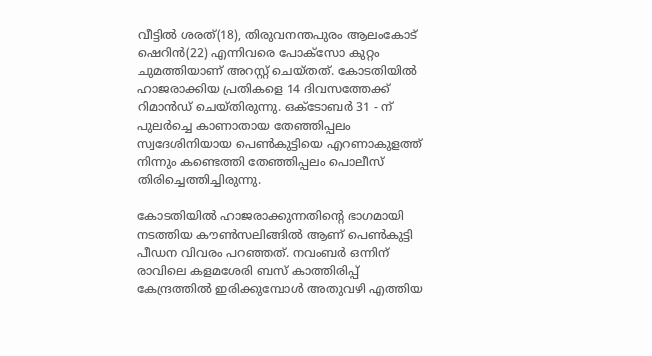വീട്ടിൽ ശരത്(18), തിരുവനന്തപുരം ആലംകോട് ഷെറിൻ(22) എന്നിവരെ പോക്സോ കുറ്റം ചുമത്തിയാണ് അറസ്റ്റ് ചെയ്തത്. കോടതിയിൽ ഹാജരാക്കിയ പ്രതികളെ 14 ദിവസത്തേക്ക് റിമാൻഡ് ചെയ്തിരുന്നു. ഒക്ടോബർ 31 - ന് പുലർച്ചെ കാണാതായ തേഞ്ഞിപ്പലം സ്വദേശിനിയായ പെൺകുട്ടിയെ എറണാകുളത്ത് നിന്നും കണ്ടെത്തി തേഞ്ഞിപ്പലം പൊലീസ് തിരിച്ചെത്തിച്ചിരുന്നു.

കോടതിയിൽ‍ ഹാജരാക്കുന്നതിന്റെ ഭാഗമായി നടത്തിയ കൗൺസലിങ്ങിൽ ആണ് പെൺകുട്ടി പീഡന വിവരം പറഞ്ഞത്. നവംബർ ഒന്നിന് രാവിലെ കളമശേരി ബസ് കാത്തിരിപ്പ് കേന്ദ്രത്തിൽ ഇരിക്കുമ്പോൾ അതുവഴി എത്തിയ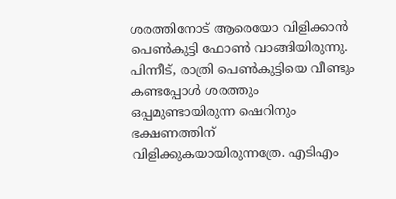ശരത്തിനോട് ആരെയോ വിളിക്കാൻ പെൺകുട്ടി ഫോൺ വാങ്ങിയിരുന്നു. പിന്നീട്, രാത്രി പെൺകുട്ടിയെ വീണ്ടും കണ്ടപ്പോൾ ശരത്തും ഒപ്പമുണ്ടായിരുന്ന ഷെറിനും ഭക്ഷണത്തിന് വിളിക്കുകയായിരുന്നത്രേ. എടിഎം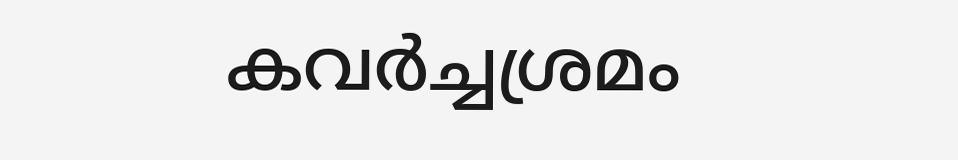കവർച്ചശ്രമം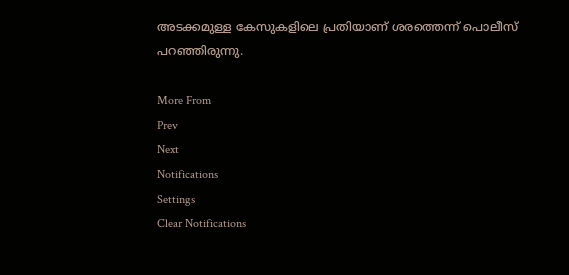അടക്കമുള്ള കേസുകളിലെ പ്രതിയാണ് ശരത്തെന്ന് പൊലീസ് പറഞ്ഞിരുന്നു.

More From
Prev
Next
Notifications
Settings
Clear Notifications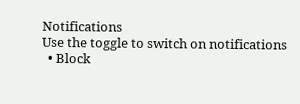Notifications
Use the toggle to switch on notifications
  • Block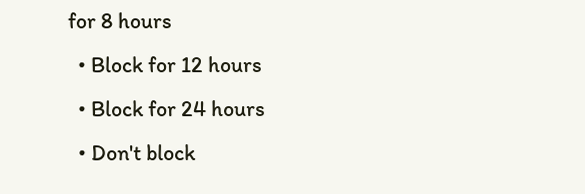for 8 hours
  • Block for 12 hours
  • Block for 24 hours
  • Don't block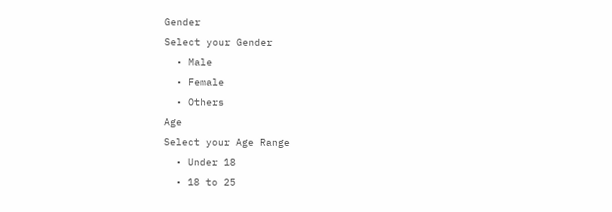Gender
Select your Gender
  • Male
  • Female
  • Others
Age
Select your Age Range
  • Under 18
  • 18 to 25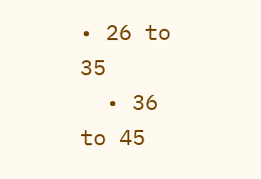• 26 to 35
  • 36 to 45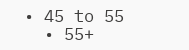• 45 to 55
  • 55+